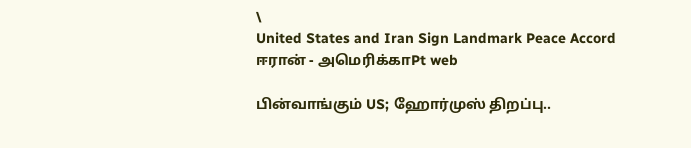\
United States and Iran Sign Landmark Peace Accord
ஈரான் - அமெரிக்காPt web

பின்வாங்கும் US; ஹோர்முஸ் திறப்பு..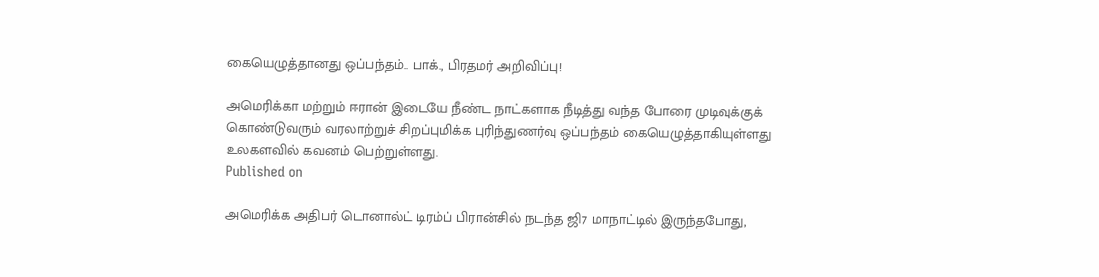கையெழுத்தானது ஒப்பந்தம்.. பாக்., பிரதமர் அறிவிப்பு!

அமெரிக்கா மற்றும் ஈரான் இடையே நீண்ட நாட்களாக நீடித்து வந்த போரை முடிவுக்குக் கொண்டுவரும் வரலாற்றுச் சிறப்புமிக்க புரிந்துணர்வு ஒப்பந்தம் கையெழுத்தாகியுள்ளது உலகளவில் கவனம் பெற்றுள்ளது.
Published on

அமெரிக்க அதிபர் டொனால்ட் டிரம்ப் பிரான்சில் நடந்த ஜி7 மாநாட்டில் இருந்தபோது,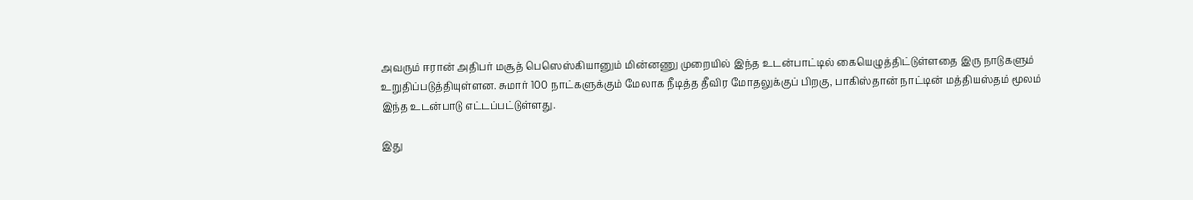அவரும் ஈரான் அதிபர் மசூத் பெஸெஸ்கியானும் மின்னணு முறையில் இந்த உடன்பாட்டில் கையெழுத்திட்டுள்ளதை இரு நாடுகளும் உறுதிப்படுத்தியுள்ளன. சுமார் 100 நாட்களுக்கும் மேலாக நீடித்த தீவிர மோதலுக்குப் பிறகு, பாகிஸ்தான் நாட்டின் மத்தியஸ்தம் மூலம் இந்த உடன்பாடு எட்டப்பட்டுள்ளது.

இது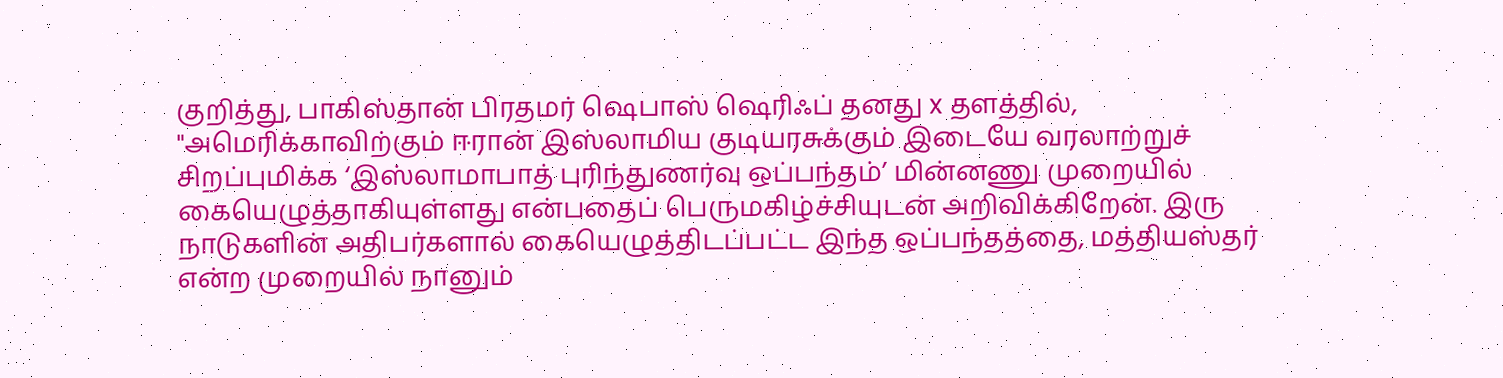குறித்து, பாகிஸ்தான் பிரதமர் ஷெபாஸ் ஷெரிஃப் தனது x தளத்தில், "அமெரிக்காவிற்கும் ஈரான் இஸ்லாமிய குடியரசுக்கும் இடையே வரலாற்றுச் சிறப்புமிக்க ‘இஸ்லாமாபாத் புரிந்துணர்வு ஒப்பந்தம்’ மின்னணு முறையில் கையெழுத்தாகியுள்ளது என்பதைப் பெருமகிழ்ச்சியுடன் அறிவிக்கிறேன். இரு நாடுகளின் அதிபர்களால் கையெழுத்திடப்பட்ட இந்த ஒப்பந்தத்தை, மத்தியஸ்தர் என்ற முறையில் நானும்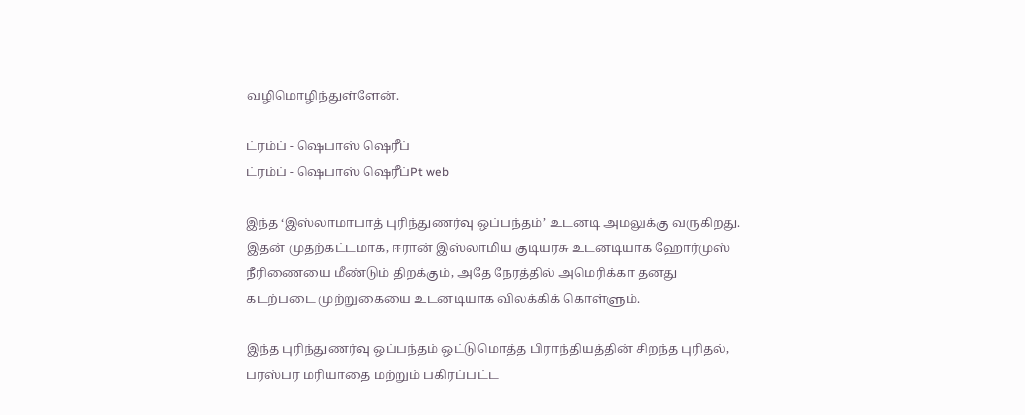வழிமொழிந்துள்ளேன்.

ட்ரம்ப் - ஷெபாஸ் ஷெரீப்
ட்ரம்ப் - ஷெபாஸ் ஷெரீப்Pt web

இந்த ‘இஸ்லாமாபாத் புரிந்துணர்வு ஒப்பந்தம்’ உடனடி அமலுக்கு வருகிறது. இதன் முதற்கட்டமாக, ஈரான் இஸ்லாமிய குடியரசு உடனடியாக ஹோர்முஸ் நீரிணையை மீண்டும் திறக்கும், அதே நேரத்தில் அமெரிக்கா தனது கடற்படை முற்றுகையை உடனடியாக விலக்கிக் கொள்ளும்.

இந்த புரிந்துணர்வு ஒப்பந்தம் ஒட்டுமொத்த பிராந்தியத்தின் சிறந்த புரிதல், பரஸ்பர மரியாதை மற்றும் பகிரப்பட்ட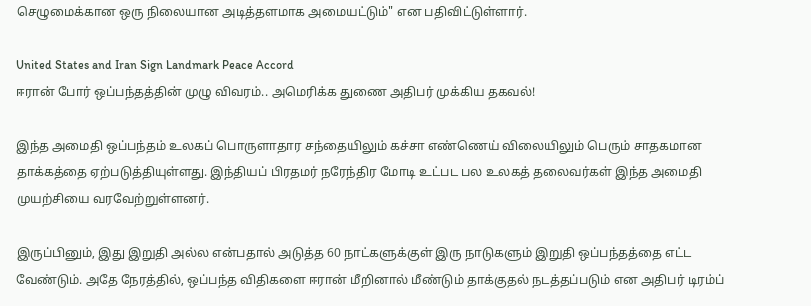செழுமைக்கான ஒரு நிலையான அடித்தளமாக அமையட்டும்" என பதிவிட்டுள்ளார்.

United States and Iran Sign Landmark Peace Accord
ஈரான் போர் ஒப்பந்தத்தின் முழு விவரம்.. அமெரிக்க துணை அதிபர் முக்கிய தகவல்!

இந்த அமைதி ஒப்பந்தம் உலகப் பொருளாதார சந்தையிலும் கச்சா எண்ணெய் விலையிலும் பெரும் சாதகமான தாக்கத்தை ஏற்படுத்தியுள்ளது. இந்தியப் பிரதமர் நரேந்திர மோடி உட்பட பல உலகத் தலைவர்கள் இந்த அமைதி முயற்சியை வரவேற்றுள்ளனர்.

இருப்பினும், இது இறுதி அல்ல என்பதால் அடுத்த 60 நாட்களுக்குள் இரு நாடுகளும் இறுதி ஒப்பந்தத்தை எட்ட வேண்டும். அதே நேரத்தில், ஒப்பந்த விதிகளை ஈரான் மீறினால் மீண்டும் தாக்குதல் நடத்தப்படும் என அதிபர் டிரம்ப்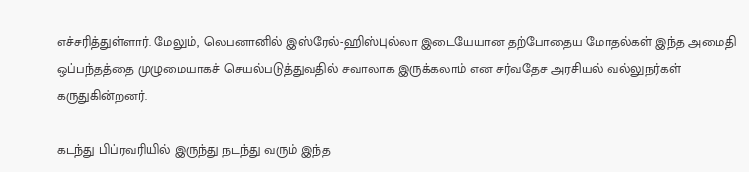எச்சரித்துள்ளார். மேலும், லெபனானில் இஸ்ரேல்-ஹிஸ்புல்லா இடையேயான தற்போதைய மோதல்கள் இந்த அமைதி ஒப்பந்தத்தை முழுமையாகச் செயல்படுத்துவதில் சவாலாக இருக்கலாம் என சர்வதேச அரசியல் வல்லுநர்கள் கருதுகின்றனர்.

கடந்து பிப்ரவரியில் இருந்து நடந்து வரும் இந்த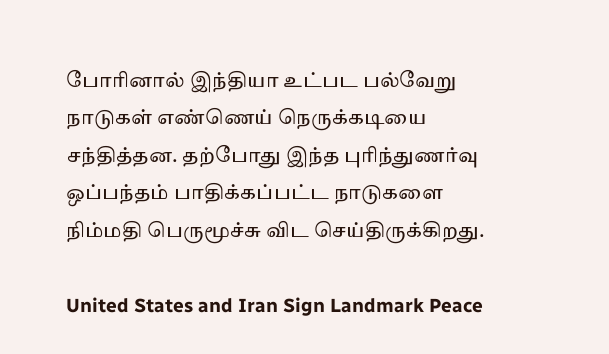போரினால் இந்தியா உட்பட பல்வேறு நாடுகள் எண்ணெய் நெருக்கடியை சந்தித்தன. தற்போது இந்த புரிந்துணர்வு ஒப்பந்தம் பாதிக்கப்பட்ட நாடுகளை நிம்மதி பெருமூச்சு விட செய்திருக்கிறது.

United States and Iran Sign Landmark Peace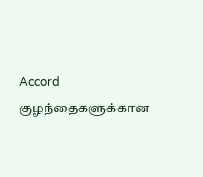Accord
குழந்தைகளுக்கான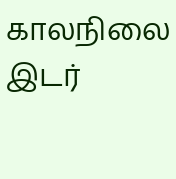காலநிலை இடர்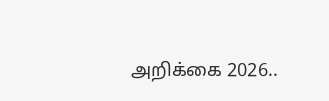அறிக்கை 2026..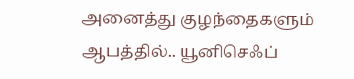அனைத்து குழந்தைகளும் ஆபத்தில்.. யூனிசெஃப்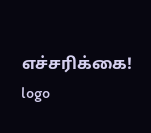எச்சரிக்கை!
logo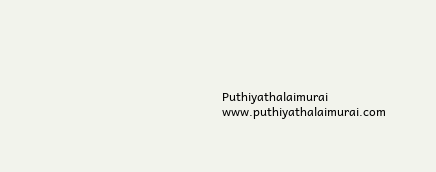Puthiyathalaimurai
www.puthiyathalaimurai.com